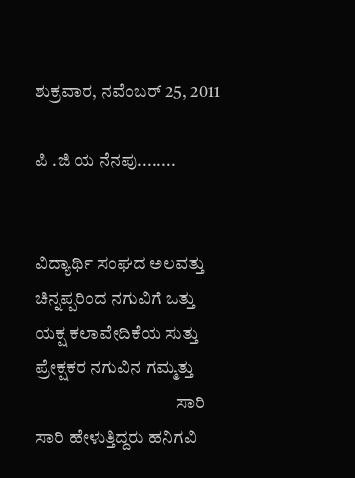ಶುಕ್ರವಾರ, ನವೆಂಬರ್ 25, 2011

ಪಿ .ಜಿ ಯ ನೆನಪು........


ವಿದ್ಯಾರ್ಥಿ ಸಂಘದ ಅಲವತ್ತು
ಚಿನ್ನಪ್ಪರಿಂದ ನಗುವಿಗೆ ಒತ್ತು
ಯಕ್ಷ ಕಲಾವೇದಿಕೆಯ ಸುತ್ತು
ಪ್ರೇಕ್ಷಕರ ನಗುವಿನ ಗಮ್ಮತ್ತು
                                        ಸಾರಿ ಸಾರಿ ಹೇಳುತ್ತಿದ್ದರು ಹನಿಗವಿ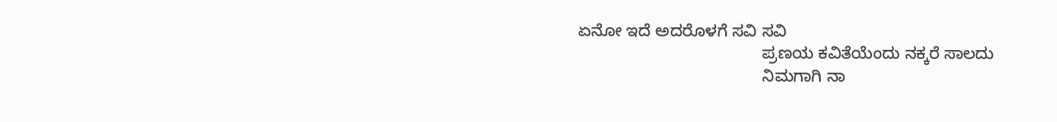ಏನೋ ಇದೆ ಅದರೊಳಗೆ ಸವಿ ಸವಿ
                                        ಪ್ರಣಯ ಕವಿತೆಯೆಂದು ನಕ್ಕರೆ ಸಾಲದು
                                        ನಿಮಗಾಗಿ ನಾ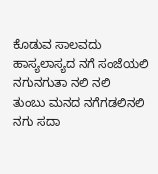ಕೊಡುವ ಸಾಲವದು
ಹಾಸ್ಯಲಾಸ್ಯದ ನಗೆ ಸಂಜೆಯಲಿ
ನಗುನಗುತಾ ನಲಿ ನಲಿ
ತುಂಬು ಮನದ ನಗೆಗಡಲಿನಲಿ
ನಗು ಸದಾ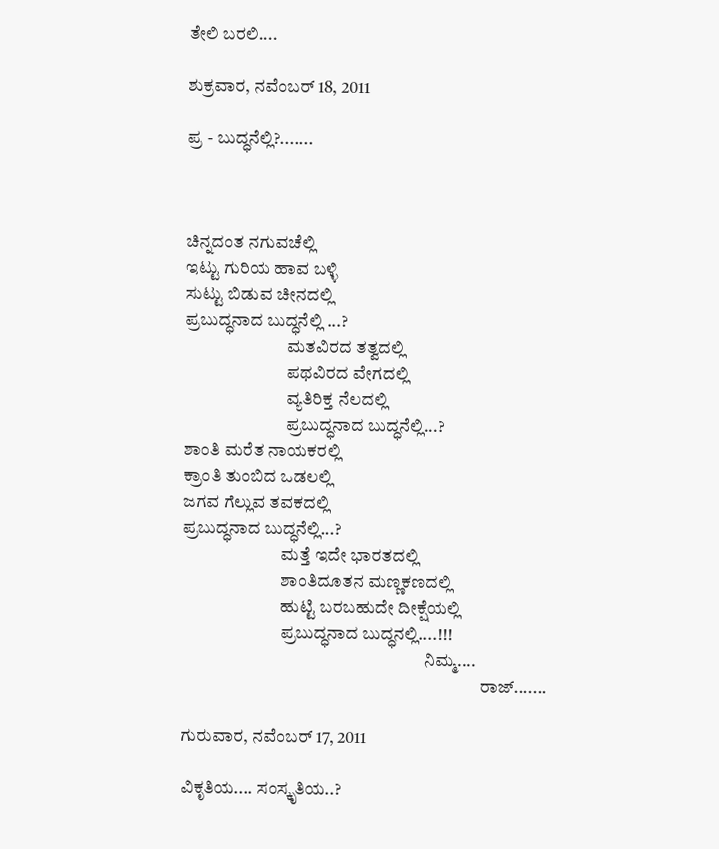ತೇಲಿ ಬರಲಿ....

ಶುಕ್ರವಾರ, ನವೆಂಬರ್ 18, 2011

ಪ್ರ - ಬುದ್ಧನೆಲ್ಲಿ?.......



ಚಿನ್ನದಂತ ನಗುವಚೆಲ್ಲಿ
ಇಟ್ಟು ಗುರಿಯ ಹಾವ ಬಳ್ಳಿ
ಸುಟ್ಟು ಬಿಡುವ ಚೀನದಲ್ಲಿ
ಪ್ರಬುದ್ಧನಾದ ಬುದ್ಧನೆಲ್ಲಿ ...?
                             ಮತವಿರದ ತತ್ವದಲ್ಲಿ
                             ಪಥವಿರದ ವೇಗದಲ್ಲಿ
                             ವ್ಯತಿರಿಕ್ತ ನೆಲದಲ್ಲಿ
                             ಪ್ರಬುದ್ಧನಾದ ಬುದ್ಧನೆಲ್ಲಿ...?
ಶಾಂತಿ ಮರೆತ ನಾಯಕರಲ್ಲಿ
ಕ್ರಾಂತಿ ತುಂಬಿದ ಒಡಲಲ್ಲಿ
ಜಗವ ಗೆಲ್ಲುವ ತವಕದಲ್ಲಿ
ಪ್ರಬುದ್ಧನಾದ ಬುದ್ಧನೆಲ್ಲಿ...?
                            ಮತ್ತೆ ಇದೇ ಭಾರತದಲ್ಲಿ
                            ಶಾಂತಿದೂತನ ಮಣ್ಣಕಣದಲ್ಲಿ
                            ಹುಟ್ಟಿ ಬರಬಹುದೇ ದೀಕ್ಷೆಯಲ್ಲಿ
                            ಪ್ರಬುದ್ಧನಾದ ಬುದ್ಧನಲ್ಲಿ....!!!
                                                                     ನಿಮ್ಮ....
                                                                                     ರಾಜ್.......

ಗುರುವಾರ, ನವೆಂಬರ್ 17, 2011

ವಿಕೃತಿಯ.... ಸಂಸ್ಕೃತಿಯ..?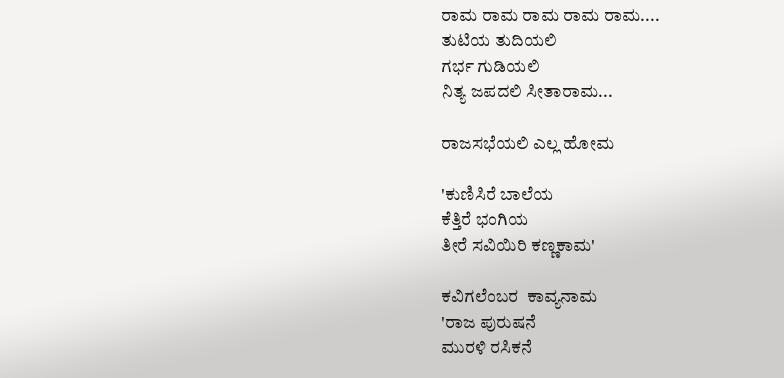ರಾಮ ರಾಮ ರಾಮ ರಾಮ ರಾಮ....
ತುಟಿಯ ತುದಿಯಲಿ
ಗರ್ಭ ಗುಡಿಯಲಿ
ನಿತ್ಯ ಜಪದಲಿ ಸೀತಾರಾಮ...

ರಾಜಸಭೆಯಲಿ ಎಲ್ಲ ಹೋಮ

'ಕುಣಿಸಿರೆ ಬಾಲೆಯ
ಕೆತ್ತಿರೆ ಭಂಗಿಯ
ತೀರೆ ಸವಿಯಿರಿ ಕಣ್ಣಕಾಮ'

ಕವಿಗಲೆಂಬರ  ಕಾವ್ಯನಾಮ
'ರಾಜ ಪುರುಷನೆ
ಮುರಳಿ ರಸಿಕನೆ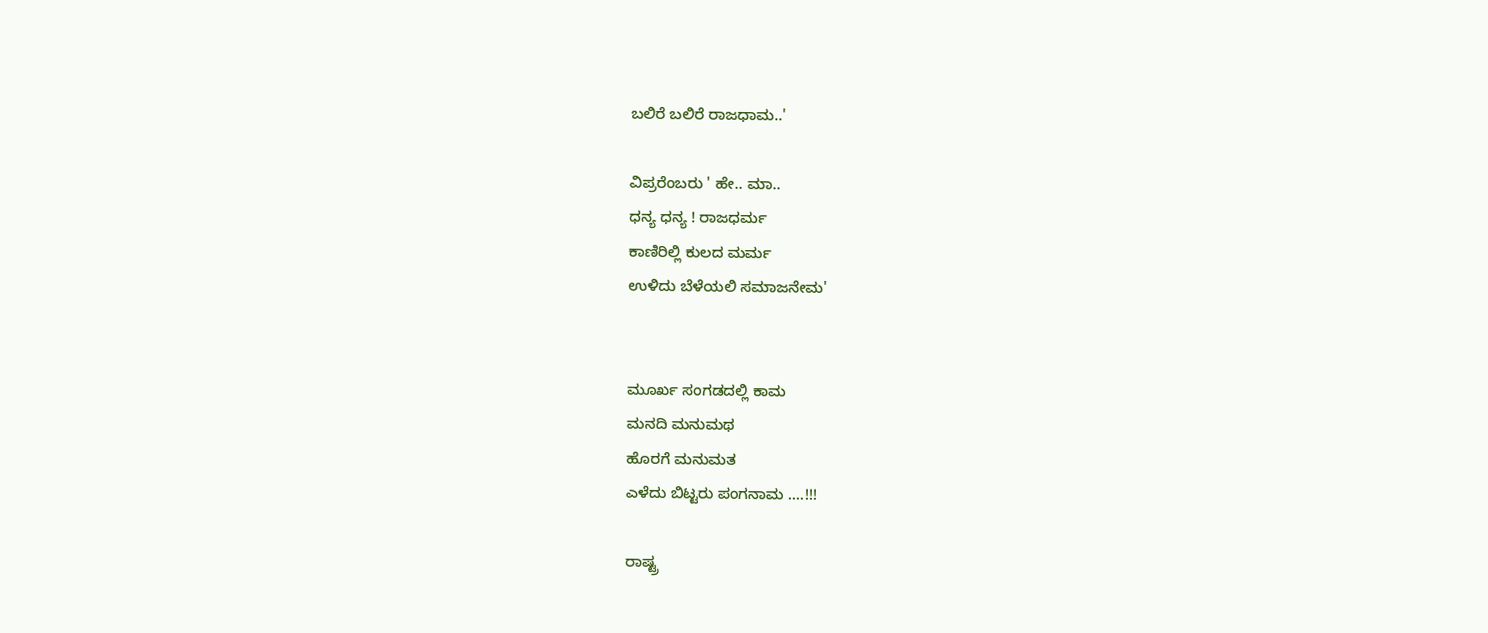ಬಲಿರೆ ಬಲಿರೆ ರಾಜಧಾಮ..'

ವಿಪ್ರರೆಂಬರು ' ಹೇ.. ಮಾ..
ಧನ್ಯ ಧನ್ಯ ! ರಾಜಧರ್ಮ
ಕಾಣಿರಿಲ್ಲಿ ಕುಲದ ಮರ್ಮ
ಉಳಿದು ಬೆಳೆಯಲಿ ಸಮಾಜನೇಮ'


ಮೂರ್ಖ ಸಂಗಡದಲ್ಲಿ ಕಾಮ
ಮನದಿ ಮನುಮಥ
ಹೊರಗೆ ಮನುಮತ
ಎಳೆದು ಬಿಟ್ಟರು ಪಂಗನಾಮ ....!!!

ರಾಷ್ಟ್ರ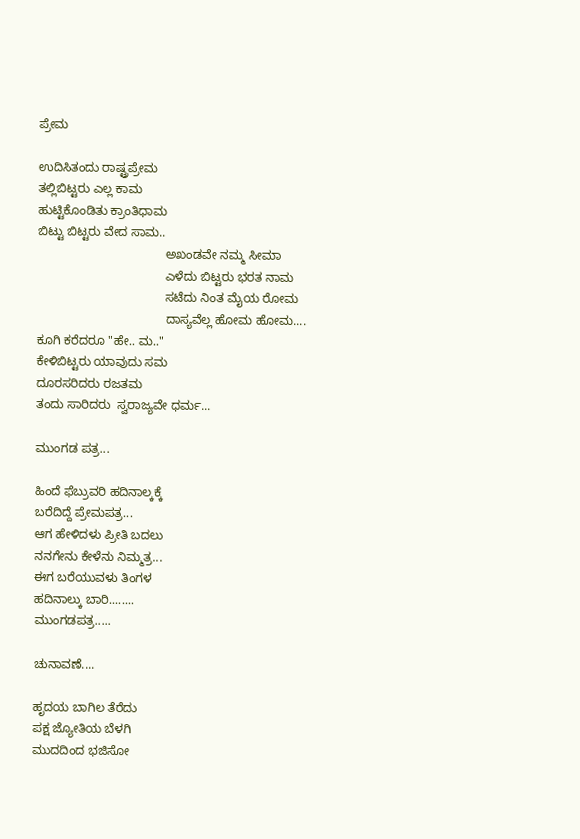ಪ್ರೇಮ

ಉದಿಸಿತಂದು ರಾಷ್ಟ್ರಪ್ರೇಮ
ತಲ್ಲಿಬಿಟ್ಟರು ಎಲ್ಲ ಕಾಮ
ಹುಟ್ಟಿಕೊಂಡಿತು ಕ್ರಾಂತಿಧಾಮ
ಬಿಟ್ಟು ಬಿಟ್ಟರು ವೇದ ಸಾಮ..
                                     ಅಖಂಡವೇ ನಮ್ಮ ಸೀಮಾ
                                     ಎಳೆದು ಬಿಟ್ಟರು ಭರತ ನಾಮ
                                     ಸಟೆದು ನಿಂತ ಮೈಯ ರೋಮ
                                     ದಾಸ್ಯವೆಲ್ಲ ಹೋಮ ಹೋಮ....
ಕೂಗಿ ಕರೆದರೂ "ಹೇ.. ಮ.."
ಕೇಳಿಬಿಟ್ಟರು ಯಾವುದು ಸಮ
ದೂರಸರಿದರು ರಜತಮ
ತಂದು ಸಾರಿದರು  ಸ್ವರಾಜ್ಯವೇ ಧರ್ಮ...

ಮುಂಗಡ ಪತ್ರ...

ಹಿಂದೆ ಫೆಬ್ರುವರಿ ಹದಿನಾಲ್ಕಕ್ಕೆ
ಬರೆದಿದ್ದೆ ಪ್ರೇಮಪತ್ರ...
ಆಗ ಹೇಳಿದಳು ಪ್ರೀತಿ ಬದಲು
ನನಗೇನು ಕೇಳೆನು ನಿಮ್ಮತ್ರ...
ಈಗ ಬರೆಯುವಳು ತಿಂಗಳ
ಹದಿನಾಲ್ಕು ಬಾರಿ........
ಮುಂಗಡಪತ್ರ.....

ಚುನಾವಣೆ....

ಹೃದಯ ಬಾಗಿಲ ತೆರೆದು
ಪಕ್ಷ ಜ್ಯೋತಿಯ ಬೆಳಗಿ
ಮುದದಿಂದ ಭಜಿಸೋ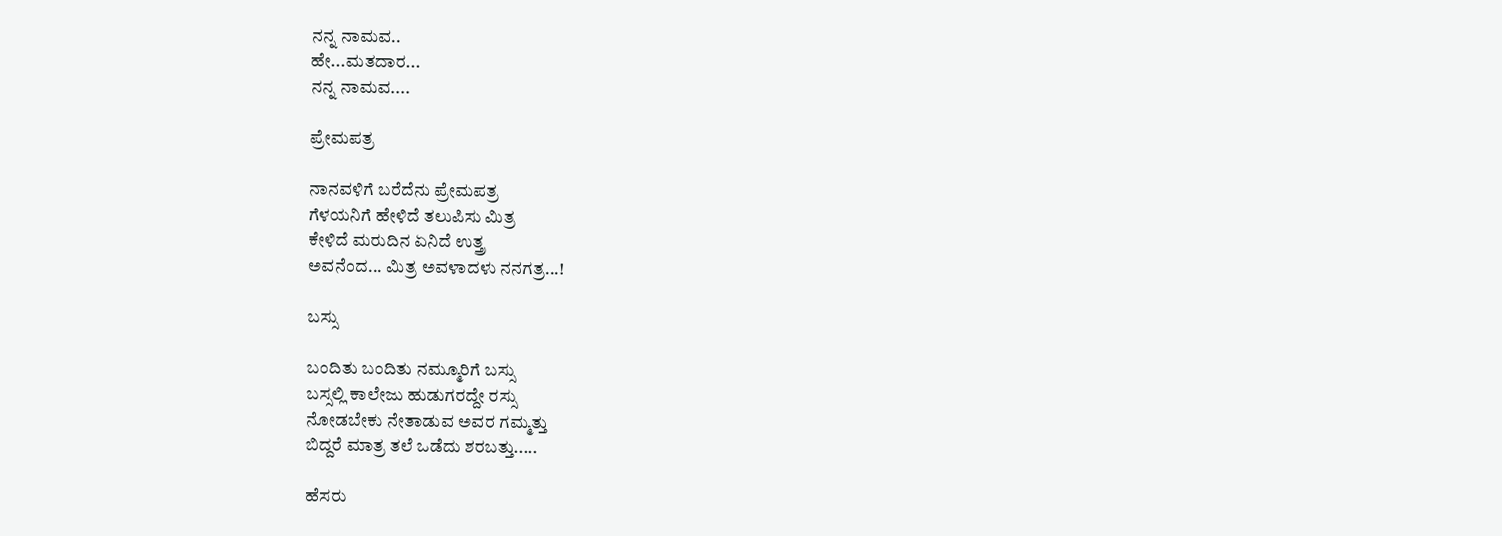ನನ್ನ ನಾಮವ..
ಹೇ...ಮತದಾರ...
ನನ್ನ ನಾಮವ....

ಪ್ರೇಮಪತ್ರ

ನಾನವಳಿಗೆ ಬರೆದೆನು ಪ್ರೇಮಪತ್ರ
ಗೆಳಯನಿಗೆ ಹೇಳಿದೆ ತಲುಪಿಸು ಮಿತ್ರ
ಕೇಳಿದೆ ಮರುದಿನ ಏನಿದೆ ಉತ್ತ್ರ
ಅವನೆಂದ... ಮಿತ್ರ ಅವಳಾದಳು ನನಗತ್ರ...!

ಬಸ್ಸು

ಬಂದಿತು ಬಂದಿತು ನಮ್ಮೂರಿಗೆ ಬಸ್ಸು
ಬಸ್ಸಲ್ಲಿ ಕಾಲೇಜು ಹುಡುಗರದ್ದೇ ರಸ್ಸು
ನೋಡಬೇಕು ನೇತಾಡುವ ಅವರ ಗಮ್ಮತ್ತು
ಬಿದ್ದರೆ ಮಾತ್ರ ತಲೆ ಒಡೆದು ಶರಬತ್ತು.....

ಹೆಸರು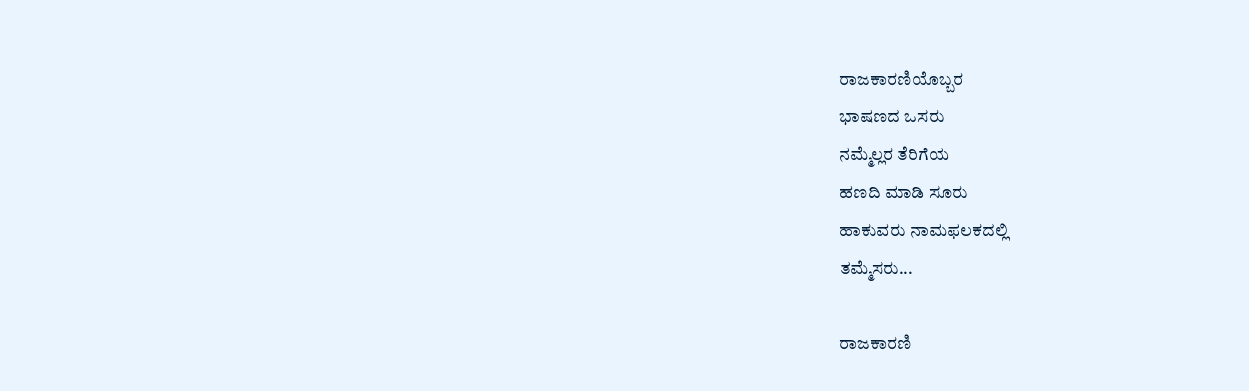ರಾಜಕಾರಣಿಯೊಬ್ಬರ
ಭಾಷಣದ ಒಸರು
ನಮ್ಮೆಲ್ಲರ ತೆರಿಗೆಯ
ಹಣದಿ ಮಾಡಿ ಸೂರು
ಹಾಕುವರು ನಾಮಫಲಕದಲ್ಲಿ
ತಮ್ಮೆಸರು...

ರಾಜಕಾರಣಿ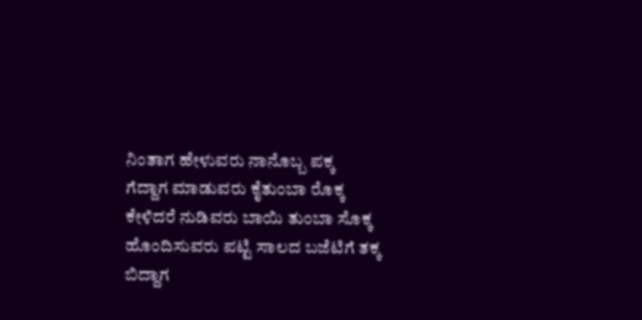ನಿಂತಾಗ ಹೇಳುವರು ನಾನೊಬ್ಬ ಪಕ್ಕ
ಗೆದ್ದಾಗ ಮಾಡುವರು ಕೈತುಂಬಾ ರೊಕ್ಕ
ಕೇಳಿದರೆ ನುಡಿವರು ಬಾಯಿ ತುಂಬಾ ಸೊಕ್ಕ
ಹೊಂದಿಸುವರು ಪಟ್ಟಿ ಸಾಲದ ಬಜೆಟಿಗೆ ತಕ್ಕ
ಬಿದ್ದಾಗ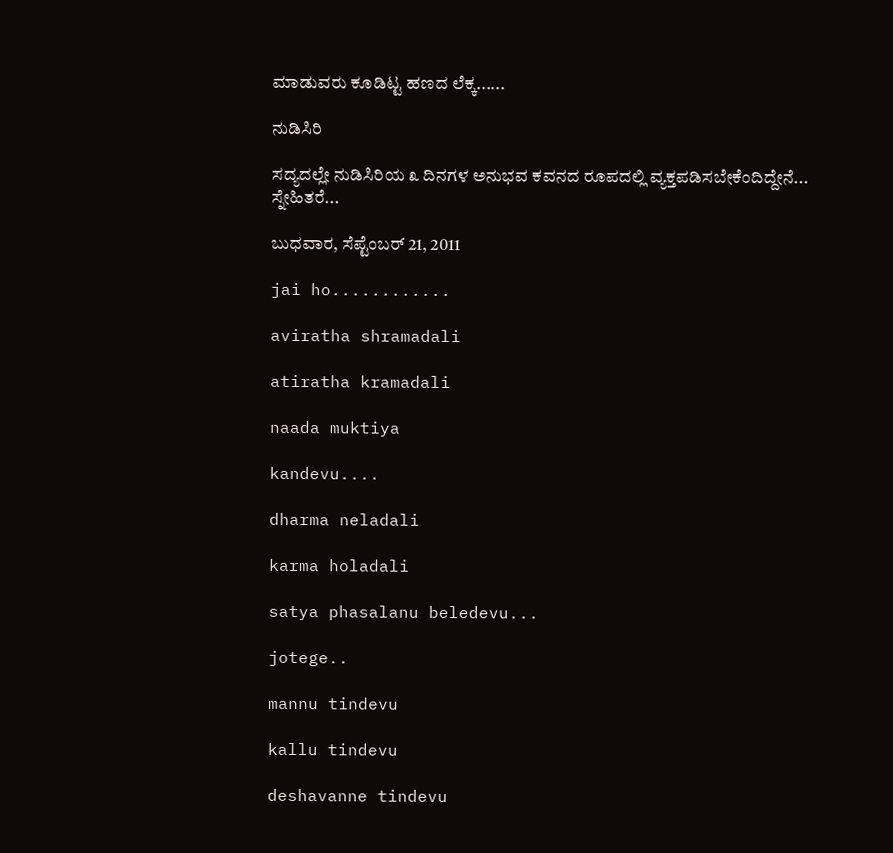ಮಾಡುವರು ಕೂಡಿಟ್ಟ ಹಣದ ಲೆಕ್ಕ......

ನುಡಿಸಿರಿ

ಸದ್ಯದಲ್ಲೇ ನುಡಿಸಿರಿಯ ೩ ದಿನಗಳ ಅನುಭವ ಕವನದ ರೂಪದಲ್ಲಿ ವ್ಯಕ್ತಪಡಿಸಬೇಕೆಂದಿದ್ದೇನೆ... ಸ್ನೇಹಿತರೆ...

ಬುಧವಾರ, ಸೆಪ್ಟೆಂಬರ್ 21, 2011

jai ho............

aviratha shramadali

atiratha kramadali

naada muktiya

kandevu....

dharma neladali

karma holadali

satya phasalanu beledevu...

jotege..

mannu tindevu

kallu tindevu

deshavanne tindevu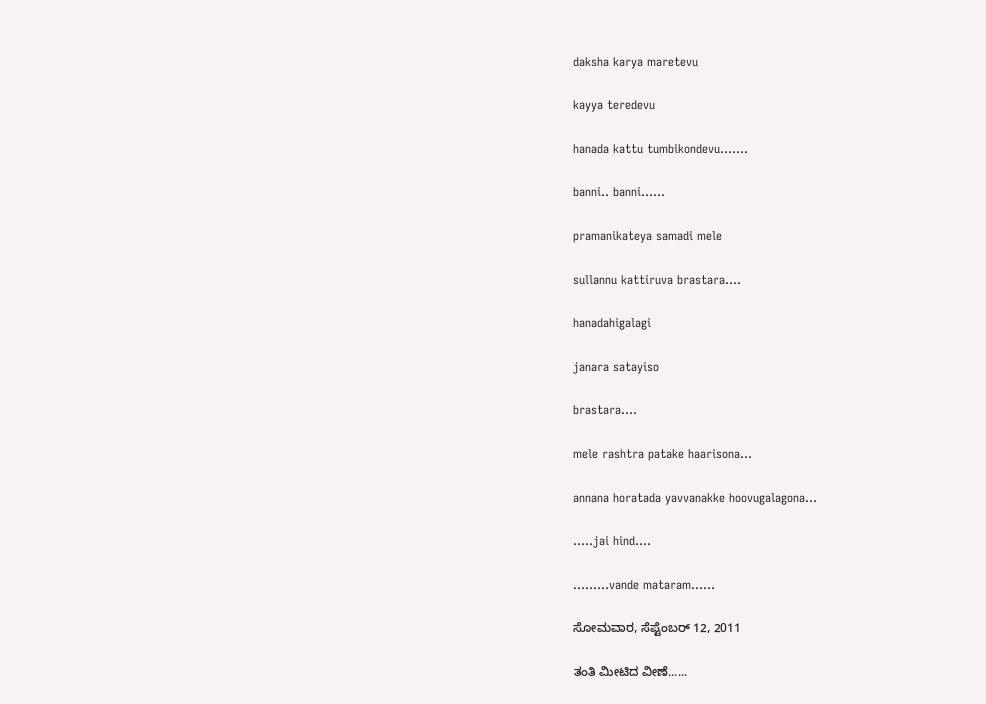daksha karya maretevu

kayya teredevu

hanada kattu tumbikondevu.......

banni.. banni......

pramanikateya samadi mele

sullannu kattiruva brastara....

hanadahigalagi

janara satayiso

brastara....

mele rashtra patake haarisona...

annana horatada yavvanakke hoovugalagona...

.....jai hind....

.........vande mataram......

ಸೋಮವಾರ, ಸೆಪ್ಟೆಂಬರ್ 12, 2011

ತಂತಿ ಮೀಟಿದ ವೀಣೆ......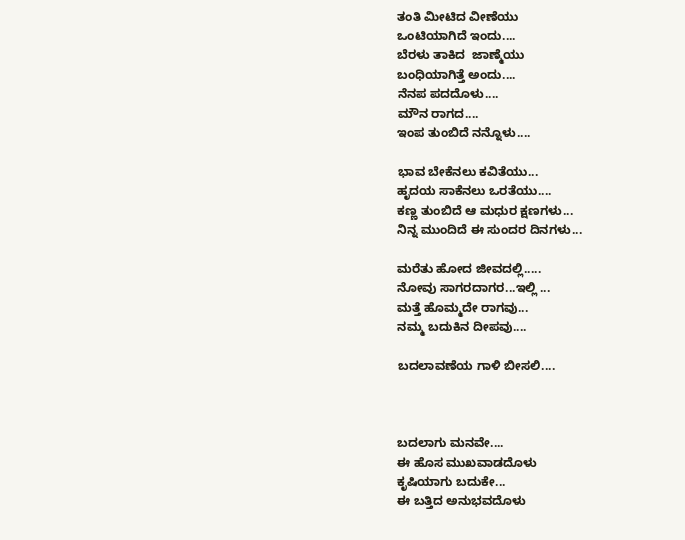ತಂತಿ ಮೀಟಿದ ವೀಣೆಯು
ಒಂಟಿಯಾಗಿದೆ ಇಂದು....
ಬೆರಳು ತಾಕಿದ  ಜಾಣ್ಮೆಯು
ಬಂಧಿಯಾಗಿತ್ತೆ ಅಂದು....
ನೆನಪ ಪದದೊಳು....
ಮೌನ ರಾಗದ....
ಇಂಪ ತುಂಬಿದೆ ನನ್ನೊಳು....

ಭಾವ ಬೇಕೆನಲು ಕವಿತೆಯು...
ಹೃದಯ ಸಾಕೆನಲು ಒರತೆಯು....
ಕಣ್ಣ ತುಂಬಿದೆ ಆ ಮಧುರ ಕ್ಷಣಗಳು...
ನಿನ್ನ ಮುಂದಿದೆ ಈ ಸುಂದರ ದಿನಗಳು...

ಮರೆತು ಹೋದ ಜೀವದಲ್ಲಿ.....
ನೋವು ಸಾಗರದಾಗರ...ಇಲ್ಲಿ ...
ಮತ್ತೆ ಹೊಮ್ಮದೇ ರಾಗವು...
ನಮ್ಮ ಬದುಕಿನ ದೀಪವು....

ಬದಲಾವಣೆಯ ಗಾಳಿ ಬೀಸಲಿ....



ಬದಲಾಗು ಮನವೇ....
ಈ ಹೊಸ ಮುಖವಾಡದೊಳು
ಕೃಷಿಯಾಗು ಬದುಕೇ...
ಈ ಬತ್ತಿದ ಅನುಭವದೊಳು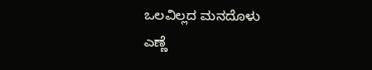ಒಲವಿಲ್ಲದ ಮನದೊಳು
ಎಣ್ಣೆ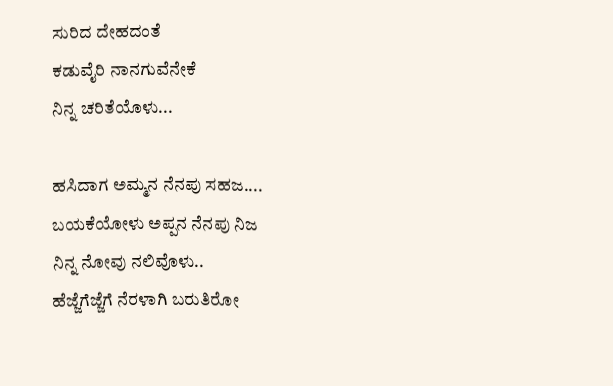ಸುರಿದ ದೇಹದಂತೆ
ಕಡುವೈರಿ ನಾನಗುವೆನೇಕೆ
ನಿನ್ನ ಚರಿತೆಯೊಳು...

ಹಸಿದಾಗ ಅಮ್ಮನ ನೆನಪು ಸಹಜ....
ಬಯಕೆಯೋಳು ಅಪ್ಪನ ನೆನಪು ನಿಜ
ನಿನ್ನ ನೋವು ನಲಿವೊಳು..
ಹೆಜ್ಜೆಗೆಜ್ಜೆಗೆ ನೆರಳಾಗಿ ಬರುತಿರೋ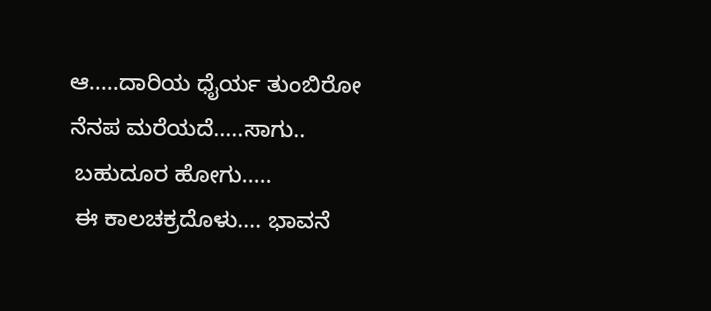ಆ.....ದಾರಿಯ ಧೈರ್ಯ ತುಂಬಿರೋ
ನೆನಪ ಮರೆಯದೆ.....ಸಾಗು..
 ಬಹುದೂರ ಹೋಗು.....
 ಈ ಕಾಲಚಕ್ರದೊಳು.... ಭಾವನೆ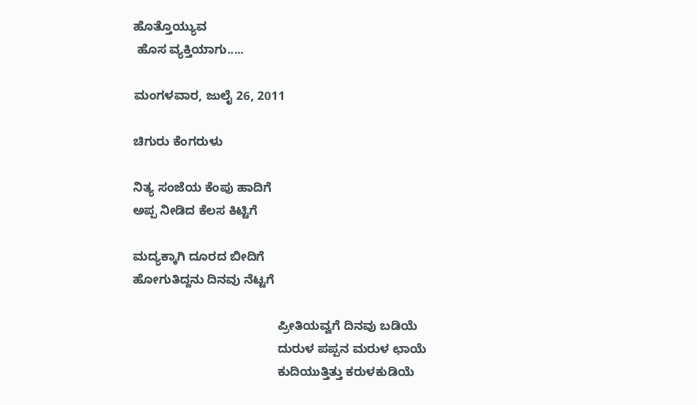ಹೊತ್ತೊಯ್ಯುವ
 ಹೊಸ ವ್ಯಕ್ತಿಯಾಗು.....

ಮಂಗಳವಾರ, ಜುಲೈ 26, 2011

ಚಿಗುರು ಕೆಂಗರುಳು

ನಿತ್ಯ ಸಂಜೆಯ ಕೆಂಪು ಹಾದಿಗೆ
ಅಪ್ಪ ನೀಡಿದ ಕೆಲಸ ಕಿಟ್ಟಿಗೆ

ಮದ್ಯಕ್ಕಾಗಿ ದೂರದ ಬೀದಿಗೆ
ಹೋಗುತಿದ್ದನು ದಿನವು ನೆಟ್ಟಗೆ

                                          ಪ್ರೀತಿಯವ್ವಗೆ ದಿನವು ಬಡಿಯೆ
                                          ದುರುಳ ಪಪ್ಪನ ಮರುಳ ಛಾಯೆ
                                          ಕುದಿಯುತ್ತಿತ್ತು ಕರುಳಕುಡಿಯೆ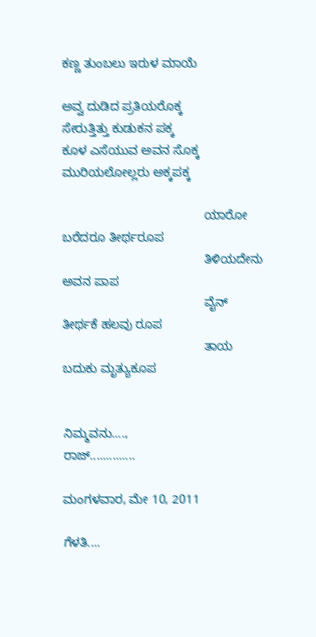ಕಣ್ಣ ತುಂಬಲು ಇರುಳ ಮಾಯೆ

ಅವ್ವ ದುಡಿದ ಪ್ರತಿಯರೊಕ್ಕ
ಸೇರುತ್ತಿತ್ತು ಕುಡುಕನ ಪಕ್ಕ
ಕೂಳ ಎಸೆಯುವ ಅವನ ಸೊಕ್ಕ
ಮುರಿಯಲೋಲ್ಲರು ಅಕ್ಕಪಕ್ಕ

                                         ಯಾರೋ ಬರೆದರೂ ತೀರ್ಥರೂಪ
                                         ತಿಳಿಯದೇನು ಅವನ ಪಾಪ
                                         ವೈನ್ ತೀರ್ಥಕೆ ಹಲವು ರೂಪ
                                         ತಾಯ ಬದುಕು ಮೃತ್ಯುಕೂಪ


ನಿಮ್ಮವನು....,
ರಾಜ್..............

ಮಂಗಳವಾರ, ಮೇ 10, 2011

ಗೆಳತಿ....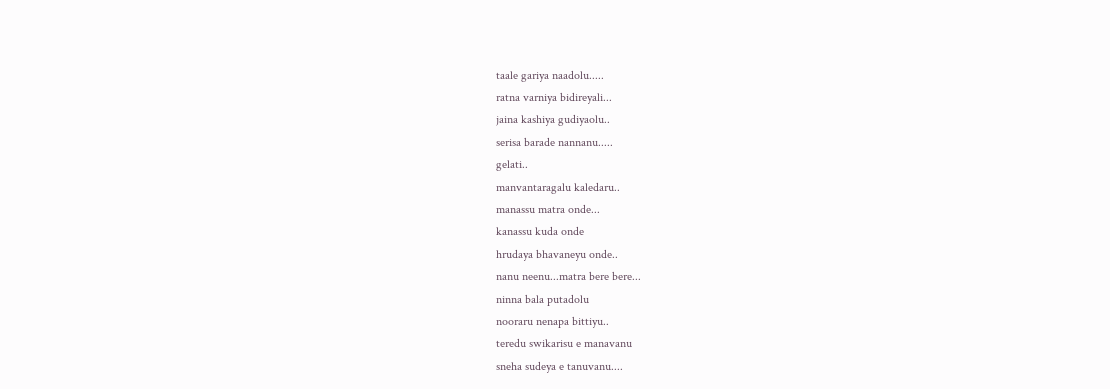taale gariya naadolu.....
ratna varniya bidireyali...
jaina kashiya gudiyaolu..
serisa barade nannanu.....
gelati..
manvantaragalu kaledaru..
manassu matra onde...
kanassu kuda onde
hrudaya bhavaneyu onde..
nanu neenu...matra bere bere...
ninna bala putadolu
nooraru nenapa bittiyu..
teredu swikarisu e manavanu
sneha sudeya e tanuvanu....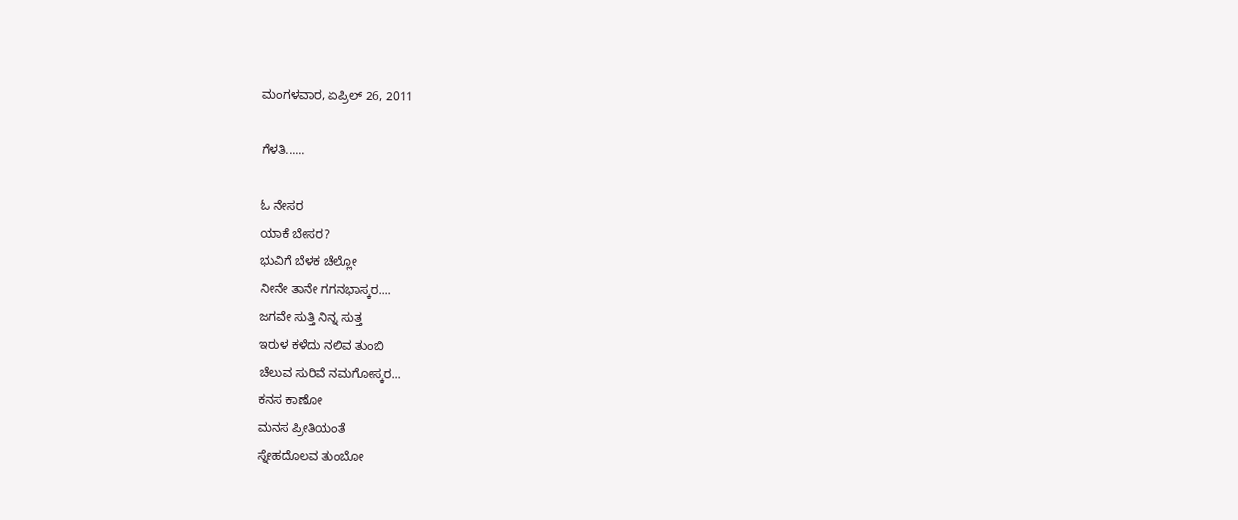ಮಂಗಳವಾರ, ಏಪ್ರಿಲ್ 26, 2011

ಗೆಳತಿ......

ಓ ನೇಸರ
ಯಾಕೆ ಬೇಸರ?
ಭುವಿಗೆ ಬೆಳಕ ಚೆಲ್ಲೋ
ನೀನೇ ತಾನೇ ಗಗನಭಾಸ್ಕರ....
ಜಗವೇ ಸುತ್ತಿ ನಿನ್ನ ಸುತ್ತ
ಇರುಳ ಕಳೆದು ನಲಿವ ತುಂಬಿ
ಚೆಲುವ ಸುರಿವೆ ನಮಗೋಸ್ಕರ...
ಕನಸ ಕಾಣೋ
ಮನಸ ಪ್ರೀತಿಯಂತೆ
ಸ್ನೇಹದೊಲವ ತುಂಬೋ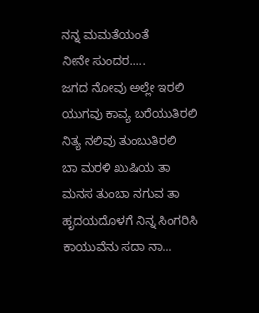ನನ್ನ ಮಮತೆಯಂತೆ
ನೀನೇ ಸುಂದರ.....
ಜಗದ ನೋವು ಅಲ್ಲೇ ಇರಲಿ
ಯುಗವು ಕಾವ್ಯ ಬರೆಯುತಿರಲಿ
ನಿತ್ಯ ನಲಿವು ತುಂಬುತಿರಲಿ
ಬಾ ಮರಳಿ ಖುಷಿಯ ತಾ
ಮನಸ ತುಂಬಾ ನಗುವ ತಾ
ಹೃದಯದೊಳಗೆ ನಿನ್ನ ಸಿಂಗರಿಸಿ
ಕಾಯುವೆನು ಸದಾ ನಾ...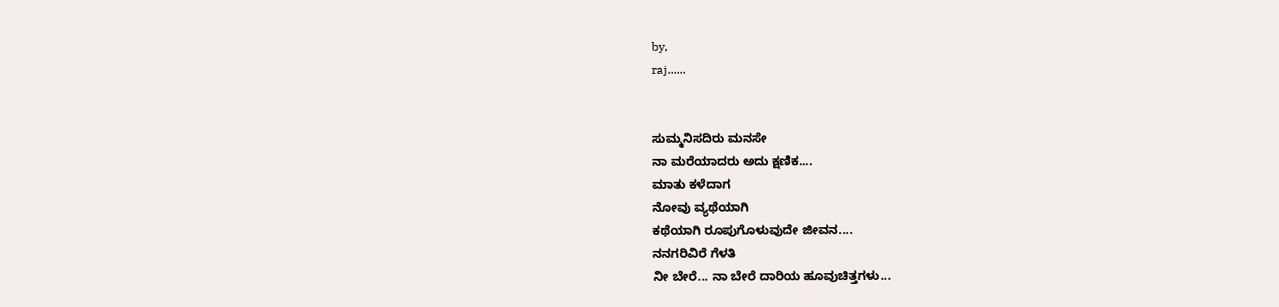by,
raj......


ಸುಮ್ಮನಿಸದಿರು ಮನಸೇ
ನಾ ಮರೆಯಾದರು ಅದು ಕ್ಷಣಿಕ....
ಮಾತು ಕಳೆದಾಗ
ನೋವು ವ್ಯಥೆಯಾಗಿ
ಕಥೆಯಾಗಿ ರೂಪುಗೊಳುವುದೇ ಜೀವನ....
ನನಗರಿವಿರೆ ಗೆಳತಿ
ನೀ ಬೇರೆ... ನಾ ಬೇರೆ ದಾರಿಯ ಹೂವುಚಿತ್ತಗಳು...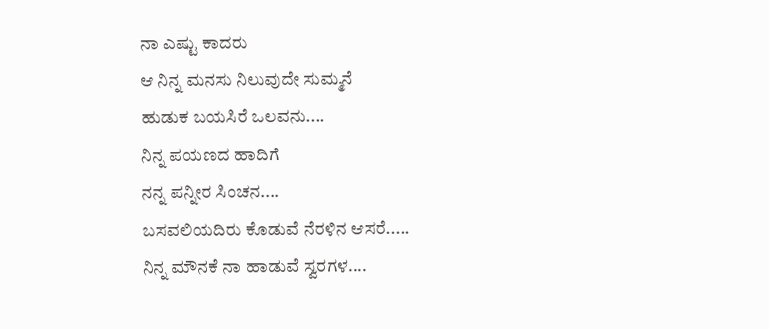ನಾ ಎಷ್ಟು ಕಾದರು
ಆ ನಿನ್ನ ಮನಸು ನಿಲುವುದೇ ಸುಮ್ಮನೆ
ಹುಡುಕ ಬಯಸಿರೆ ಒಲವನು....
ನಿನ್ನ ಪಯಣದ ಹಾದಿಗೆ
ನನ್ನ ಪನ್ನೀರ ಸಿಂಚನ....
ಬಸವಲಿಯದಿರು ಕೊಡುವೆ ನೆರಳಿನ ಆಸರೆ.....
ನಿನ್ನ ಮೌನಕೆ ನಾ ಹಾಡುವೆ ಸ್ವರಗಳ....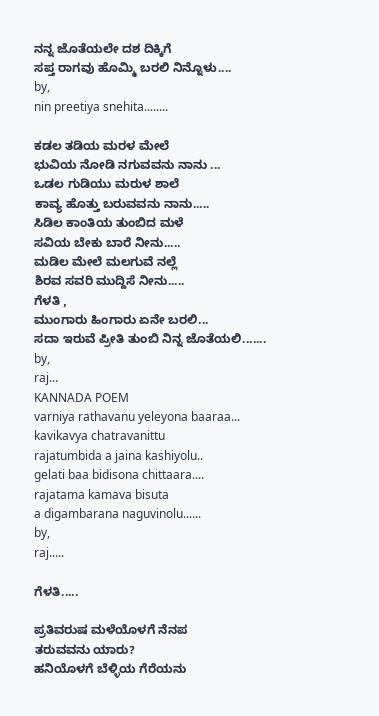ನನ್ನ ಜೊತೆಯಲೇ ದಶ ದಿಕ್ಕಿಗೆ
ಸಪ್ತ ರಾಗವು ಹೊಮ್ಮಿ ಬರಲಿ ನಿನ್ನೊಳು....
by,
nin preetiya snehita........

ಕಡಲ ತಡಿಯ ಮರಳ ಮೇಲೆ
ಭುವಿಯ ನೋಡಿ ನಗುವವನು ನಾನು ...
ಒಡಲ ಗುಡಿಯು ಮರುಳ ಶಾಲೆ
ಕಾವ್ಯ ಹೊತ್ತು ಬರುವವನು ನಾನು.....
ಸಿಡಿಲ ಕಾಂತಿಯ ತುಂಬಿದ ಮಳೆ
ಸವಿಯ ಬೇಕು ಬಾರೆ ನೀನು.....
ಮಡಿಲ ಮೇಲೆ ಮಲಗುವೆ ನಲ್ಲೆ
ಶಿರವ ಸವರಿ ಮುದ್ದಿಸೆ ನೀನು.....
ಗೆಳತಿ ,
ಮುಂಗಾರು ಹಿಂಗಾರು ಏನೇ ಬರಲಿ...
ಸದಾ ಇರುವೆ ಪ್ರೀತಿ ತುಂಬಿ ನಿನ್ನ ಜೊತೆಯಲಿ.......
by,
raj...
KANNADA POEM
varniya rathavanu yeleyona baaraa...
kavikavya chatravanittu
rajatumbida a jaina kashiyolu..
gelati baa bidisona chittaara....
rajatama kamava bisuta
a digambarana naguvinolu......
by,
raj.....

ಗೆಳತಿ.....

ಪ್ರತಿವರುಷ ಮಳೆಯೊಳಗೆ ನೆನಪ
ತರುವವನು ಯಾರು?
ಹನಿಯೊಳಗೆ ಬೆಳ್ಳಿಯ ಗೆರೆಯನು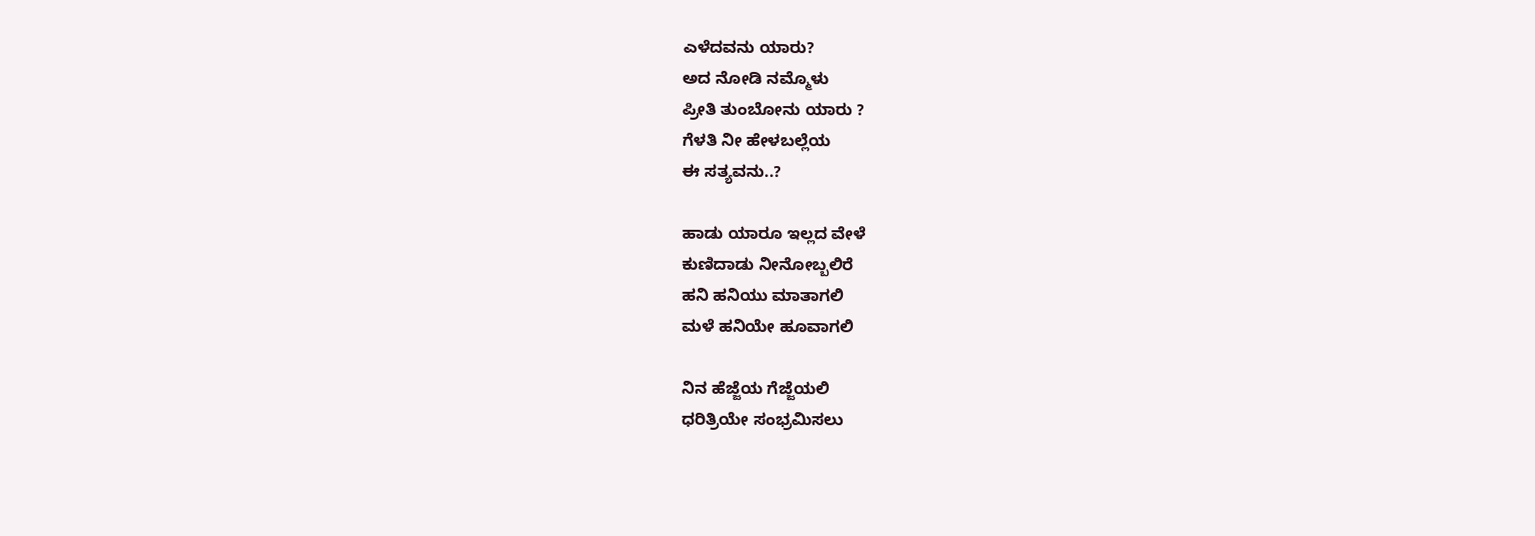ಎಳೆದವನು ಯಾರು?
ಅದ ನೋಡಿ ನಮ್ಮೊಳು
ಪ್ರೀತಿ ತುಂಬೋನು ಯಾರು ?
ಗೆಳತಿ ನೀ ಹೇಳಬಲ್ಲೆಯ
ಈ ಸತ್ಯವನು..?

ಹಾಡು ಯಾರೂ ಇಲ್ಲದ ವೇಳೆ
ಕುಣಿದಾಡು ನೀನೋಬ್ಬಲಿರೆ
ಹನಿ ಹನಿಯು ಮಾತಾಗಲಿ
ಮಳೆ ಹನಿಯೇ ಹೂವಾಗಲಿ

ನಿನ ಹೆಜ್ಜೆಯ ಗೆಜ್ಜೆಯಲಿ
ಧರಿತ್ರಿಯೇ ಸಂಭ್ರಮಿಸಲು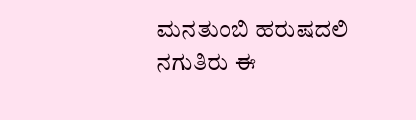ಮನತುಂಬಿ ಹರುಷದಲಿ
ನಗುತಿರು ಈ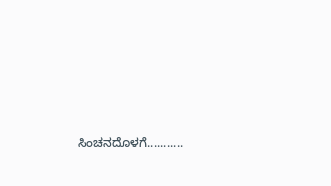ಸಿಂಚನದೊಳಗೆ...........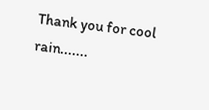Thank you for cool rain.......